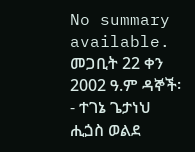No summary available.
መጋቢት 22 ቀን 2002 ዓ.ም ዳኞች፡- ተገኔ ጌታነህ ሒጏስ ወልደ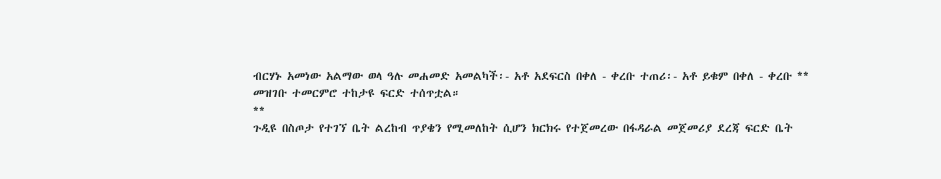ብርሃኑ አመነው አልማው ወላ ዓሉ መሐመድ አመልካች፡- አቶ አደፍርስ በቀለ - ቀረቡ ተጠሪ፡- አቶ ይቁም በቀለ - ቀረቡ **
መዝገቡ ተመርምሮ ተከታዩ ፍርድ ተሰጥቷል።
**
ጉዲዩ በስጦታ የተገኘ ቤት ልረከብ ጥያቄን የሚመለከት ሲሆን ክርክሩ የተጀመረው በፋዳራል መጀመሪያ ደረጃ ፍርድ ቤት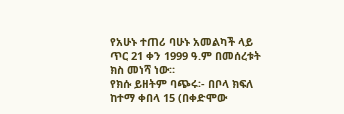የአሁኑ ተጠሪ ባሁኑ አመልካች ላይ ጥር 21 ቀን 1999 ዓ.ም በመሰረቱት ክስ መነሻ ነው።
የክሱ ይዘትም ባጭሩ፡- በቦላ ክፍለ ከተማ ቀበላ 15 (በቀድሞው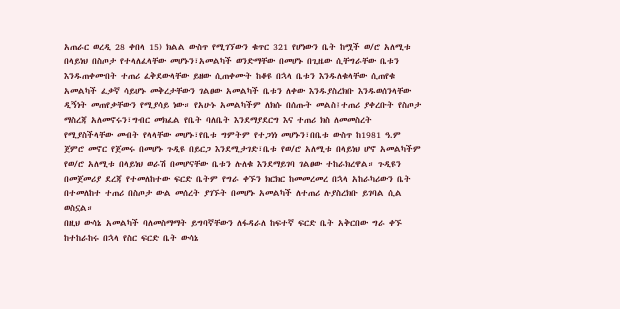አጠራር ወረዲ 28 ቀበላ 15) ክልል ውስጥ የሚገኘውን ቁጥር 321 የሆነውን ቤት ከሟች ወ/ሮ አለሚቱ በላይነህ በስጦታ የተላለፈላቸው መሆኑን፣አመልካች ወንድማቸው በመሆኑ በጊዜው ሲቸግራቸው ቤቱን እንዱጠቀሙበት ተጠሪ ፈቅደውላቸው ይዘው ሲጠቀሙት ከቆዩ በኋላ ቤቱን እንዱለቁላቸው ሲጠየቁ አመልካች ፈቃኛ ሳይሆኑ መቅረታቸውን ገልፀው አመልካች ቤቱን ለቀው እንዱያስረክቡ እንዱወሰንላቸው ዲኝነት መጠየቃቸውን የሚያሳይ ነው። የአሁኑ አመልካችም ለክሱ በሰጡት መልስ፤ተጠሪ ያቀረቡት የስጦታ ማስረጃ አለመኖሩን፣ግብር መክፈል የቤት ባለቤት እንደማያደርግ እና ተጠሪ ክስ ለመመስረት የሚያስችላቸው መብት የላላቸው መሆኑ፣የቤቱ ግምትም የተጋነነ መሆኑን፣በቤቱ ውስጥ ከ1981 ዓ.ም ጀምሮ መኖር የጀመሩ በመሆኑ ጉዲዩ በይርጋ እንደሚታገድ፣ቤቱ የወ/ሮ አለሚቱ በላይነህ ሆኖ አመልካችም የወ/ሮ አለሚቱ በላይነህ ወራሽ በመሆናቸው ቤቱን ሉለቁ እንደማይገባ ገልፀው ተከራክረዋል። ጉዲዩን በመጀመሪያ ደረጃ የተመለከተው ፍርድ ቤትም የግራ ቀኙን ክርክር ከመመረመረ በኋላ አከራካሪውን ቤት በተመለከተ ተጠሪ በስጦታ ውል መሰረት ያገኙት በመሆኑ አመልካች ለተጠሪ ሉያስረክቡ ይገባል ሲል ወስኗል።
በዚህ ውሳኔ አመልካች ባለመስማማት ይግባኛቸውን ለፋዳራለ ከፍተኛ ፍርድ ቤት አቅርበው ግራ ቀኙ ከተከራከሩ በኋላ የስር ፍርድ ቤት ውሳኔ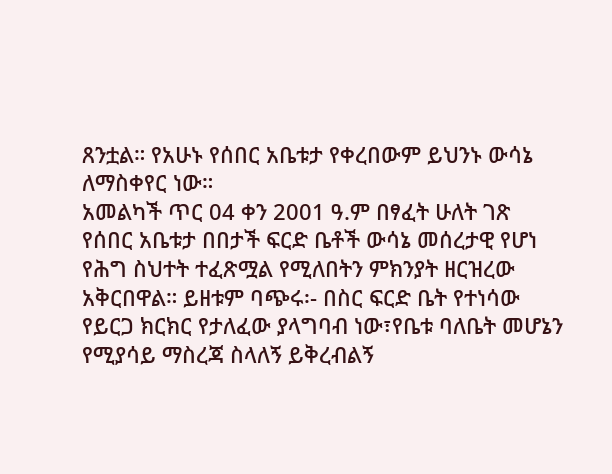ጸንቷል። የአሁኑ የሰበር አቤቱታ የቀረበውም ይህንኑ ውሳኔ ለማስቀየር ነው።
አመልካች ጥር 04 ቀን 2001 ዓ.ም በፃፈት ሁለት ገጽ የሰበር አቤቱታ በበታች ፍርድ ቤቶች ውሳኔ መሰረታዊ የሆነ የሕግ ስህተት ተፈጽሟል የሚለበትን ምክንያት ዘርዝረው አቅርበዋል። ይዘቱም ባጭሩ፡- በስር ፍርድ ቤት የተነሳው የይርጋ ክርክር የታለፈው ያላግባብ ነው፣የቤቱ ባለቤት መሆኔን የሚያሳይ ማስረጃ ስላለኝ ይቅረብልኝ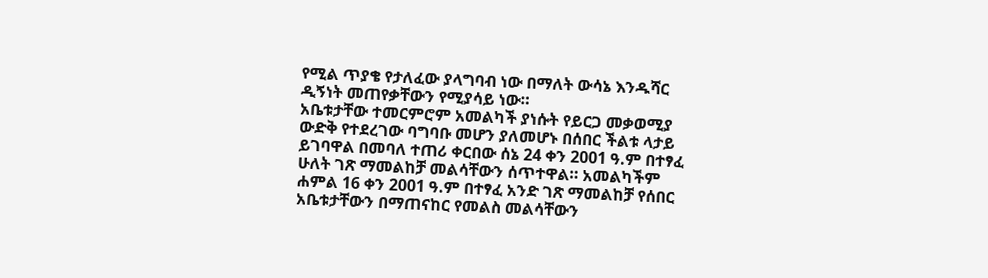የሚል ጥያቄ የታለፈው ያላግባብ ነው በማለት ውሳኔ እንዱሻር ዲኝነት መጠየቃቸውን የሚያሳይ ነው።
አቤቱታቸው ተመርምሮም አመልካች ያነሱት የይርጋ መቃወሚያ ውድቅ የተደረገው ባግባቡ መሆን ያለመሆኑ በሰበር ችልቱ ላታይ ይገባዋል በመባለ ተጠሪ ቀርበው ሰኔ 24 ቀን 2001 ዓ.ም በተፃፈ ሁለት ገጽ ማመልከቻ መልሳቸውን ሰጥተዋል። አመልካችም ሐምል 16 ቀን 2001 ዓ.ም በተፃፈ አንድ ገጽ ማመልከቻ የሰበር አቤቱታቸውን በማጠናከር የመልስ መልሳቸውን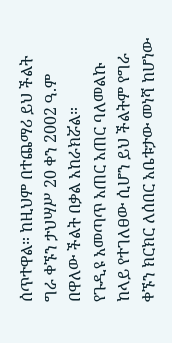ሰጥተዋል። ከዚህም በተጨማሪ ይህ ችልት ግራ ቀኙን ታህሣሥ 20 ቀን 2002 ዓ.ም በዋለው ችልት በቃል አከራክሯል።
የጉዲዩ አመጣጥ አጠር አጠር ባለመልኩ ከላይ የተገለፀው ሲሆን ይህ ችልትም የግራ ቀኙን ክርክር ለሰበር አቤቱታው መነሻ ከሆነው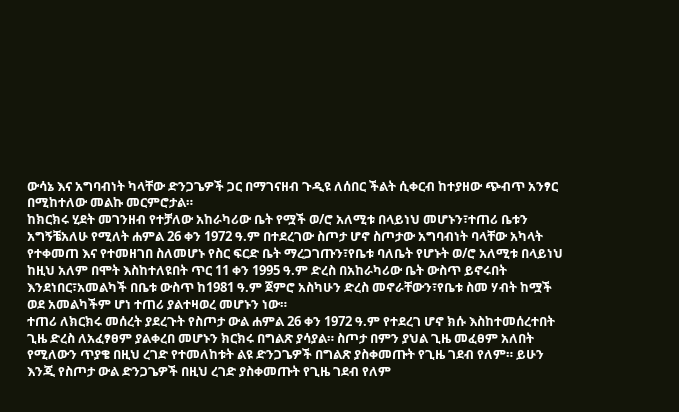ውሳኔ እና አግባብነት ካላቸው ድንጋጌዎች ጋር በማገናዘብ ጉዲዩ ለሰበር ችልት ሲቀርብ ከተያዘው ጭብጥ አንፃር በሚከተለው መልኩ መርምሮታል።
ከክርክሩ ሂደት መገንዘብ የተቻለው አከራካሪው ቤት የሟች ወ/ሮ አለሚቱ በላይነህ መሆኑን፣ተጠሪ ቤቱን አግኝቼአለሁ የሚለት ሐምል 26 ቀን 1972 ዓ.ም በተደረገው ስጦታ ሆኖ ስጦታው አግባብነት ባላቸው አካላት የተቀመጠ እና የተመዘገበ ስለመሆኑ የስር ፍርድ ቤት ማረጋገጡን፣የቤቱ ባለቤት የሆኑት ወ/ሮ አለሚቱ በላይነህ ከዚህ አለም በሞት እስከተለዩበት ጥር 11 ቀን 1995 ዓ.ም ድረስ በአከራካሪው ቤት ውስጥ ይኖሩበት እንደነበር፣አመልካች በቤቱ ውስጥ ከ1981 ዓ.ም ጀምሮ አስካሁን ድረስ መኖራቸውን፣የቤቱ ስመ ሃብት ከሟች ወደ አመልካችም ሆነ ተጠሪ ያልተዛወረ መሆኑን ነው።
ተጠሪ ለክርክሩ መሰረት ያደረጉት የስጦታ ውል ሐምል 26 ቀን 1972 ዓ.ም የተደረገ ሆኖ ክሱ እስከተመሰረተበት ጊዜ ድረስ ለአፈፃፀም ያልቀረበ መሆኑን ክርክሩ በግልጽ ያሳያል። ስጦታ በምን ያህል ጊዜ መፈፀም አለበት የሚለውን ጥያቄ በዚህ ረገድ የተመለከቱት ልዩ ድንጋጌዎች በግልጽ ያስቀመጡት የጊዜ ገደብ የለም። ይሁን እንጂ የስጦታ ውል ድንጋጌዎች በዚህ ረገድ ያስቀመጡት የጊዜ ገደብ የለም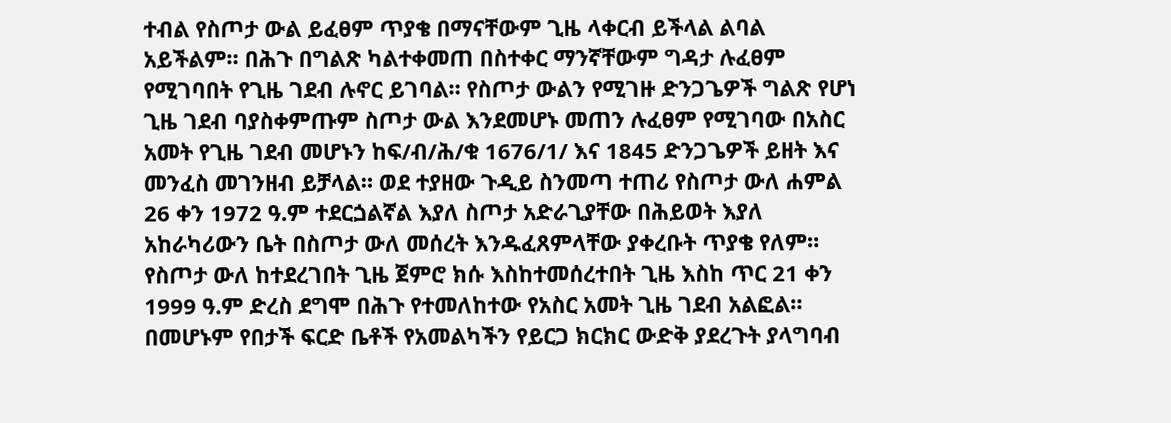ተብል የስጦታ ውል ይፈፀም ጥያቄ በማናቸውም ጊዜ ላቀርብ ይችላል ልባል አይችልም። በሕጉ በግልጽ ካልተቀመጠ በስተቀር ማንኛቸውም ግዳታ ሉፈፀም የሚገባበት የጊዜ ገደብ ሉኖር ይገባል። የስጦታ ውልን የሚገዙ ድንጋጌዎች ግልጽ የሆነ ጊዜ ገደብ ባያስቀምጡም ስጦታ ውል እንደመሆኑ መጠን ሉፈፀም የሚገባው በአስር አመት የጊዜ ገደብ መሆኑን ከፍ/ብ/ሕ/ቁ 1676/1/ እና 1845 ድንጋጌዎች ይዘት እና መንፈስ መገንዘብ ይቻላል። ወደ ተያዘው ጉዲይ ስንመጣ ተጠሪ የስጦታ ውለ ሐምል 26 ቀን 1972 ዓ.ም ተደርጏልኛል እያለ ስጦታ አድራጊያቸው በሕይወት እያለ አከራካሪውን ቤት በስጦታ ውለ መሰረት እንዱፈጸምላቸው ያቀረቡት ጥያቄ የለም። የስጦታ ውለ ከተደረገበት ጊዜ ጀምሮ ክሱ እስከተመሰረተበት ጊዜ እስከ ጥር 21 ቀን 1999 ዓ.ም ድረስ ደግሞ በሕጉ የተመለከተው የአስር አመት ጊዜ ገደብ አልፎል። በመሆኑም የበታች ፍርድ ቤቶች የአመልካችን የይርጋ ክርክር ውድቅ ያደረጉት ያላግባብ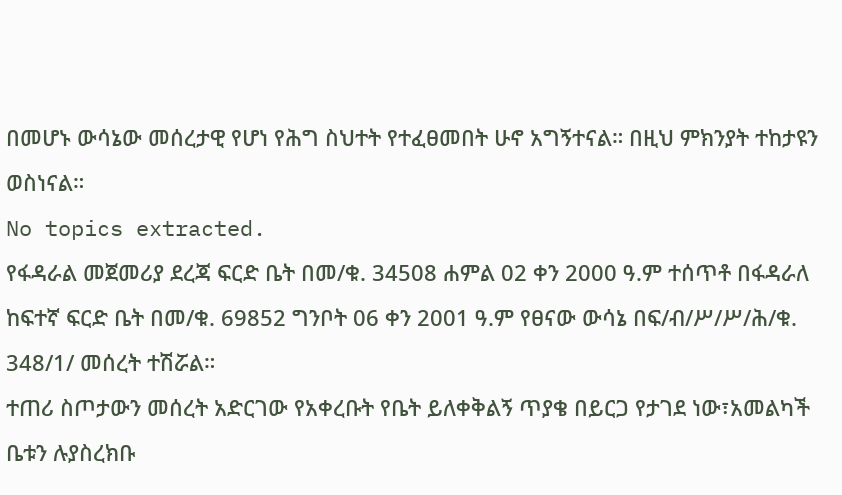በመሆኑ ውሳኔው መሰረታዊ የሆነ የሕግ ስህተት የተፈፀመበት ሁኖ አግኝተናል። በዚህ ምክንያት ተከታዩን ወስነናል።
No topics extracted.
የፋዳራል መጀመሪያ ደረጃ ፍርድ ቤት በመ/ቁ. 34508 ሐምል 02 ቀን 2000 ዓ.ም ተሰጥቶ በፋዳራለ ከፍተኛ ፍርድ ቤት በመ/ቁ. 69852 ግንቦት 06 ቀን 2001 ዓ.ም የፀናው ውሳኔ በፍ/ብ/ሥ/ሥ/ሕ/ቁ. 348/1/ መሰረት ተሽሯል።
ተጠሪ ስጦታውን መሰረት አድርገው የአቀረቡት የቤት ይለቀቅልኝ ጥያቄ በይርጋ የታገደ ነው፣አመልካች ቤቱን ሉያስረክቡ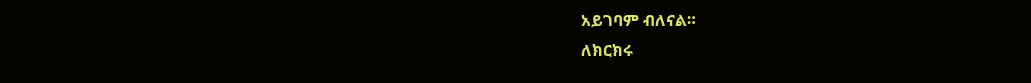አይገባም ብለናል።
ለክርክሩ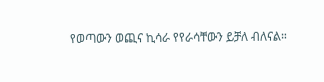የወጣውን ወጪና ኪሳራ የየራሳቸውን ይቻለ ብለናል።